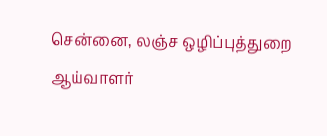சென்னை, லஞ்ச ஒழிப்புத்துறை ஆய்வாளர்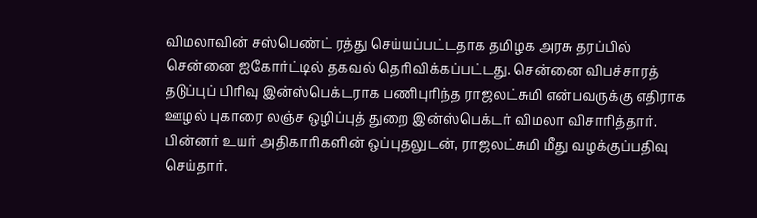விமலாவின் சஸ்பெண்ட் ரத்து செய்யப்பட்டதாக தமிழக அரசு தரப்பில் சென்னை ஐகோர்ட்டில் தகவல் தெரிவிக்கப்பட்டது. சென்னை விபச்சாரத் தடுப்புப் பிரிவு இன்ஸ்பெக்டராக பணிபுரிந்த ராஜலட்சுமி என்பவருக்கு எதிராக ஊழல் புகாரை லஞ்ச ஒழிப்புத் துறை இன்ஸ்பெக்டர் விமலா விசாரித்தார். பின்னர் உயர் அதிகாரிகளின் ஒப்புதலுடன், ராஜலட்சுமி மீது வழக்குப்பதிவு செய்தார்.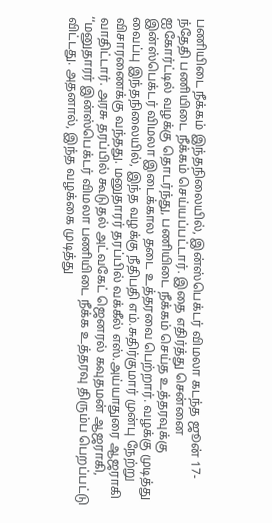பணியிடை நீக்கம் இந்தநிலையில், இன்ஸ்பெக்டர் விமலா கடந்த ஜூன் 17-ந்தேதி பணியிடை நீக்கம் செய்யப்பட்டார். இதை எதிர்த்து சென்னை ஐகோர்ட்டில் வழக்கு தொடர்ந்து, பணியிடை நீக்கம் செய்த உத்தரவுக்கு இன்ஸ்பெக்டர் விமலா இடைக்கால தடை உத்தரவை பெற்றார். வழக்கு முடித்து வைப்பு இந்தநிலையில், இந்த வழக்கு நீதிபதி எம்.சுதிர்குமார் முன்பு நேற்று விசாரணைக்கு வந்தது. மனுதாரர் தரப்பில் வக்கீல் எஸ்.அய்யாதுரை ஆஜராகி வாதிட்டார். அரசு தரப்பில் கூடுதல் அட்வகேட் ஜெனரல் கவுதமன் ஆஜராகி, ‘‘மனுதாரர் இன்ஸ்பெக்டர் விமலா பணியிடை நீக்க உத்தரவு திரும்ப பெறப்பட்டு விட்டது. அதனால், இந்த வழக்கை முடித்து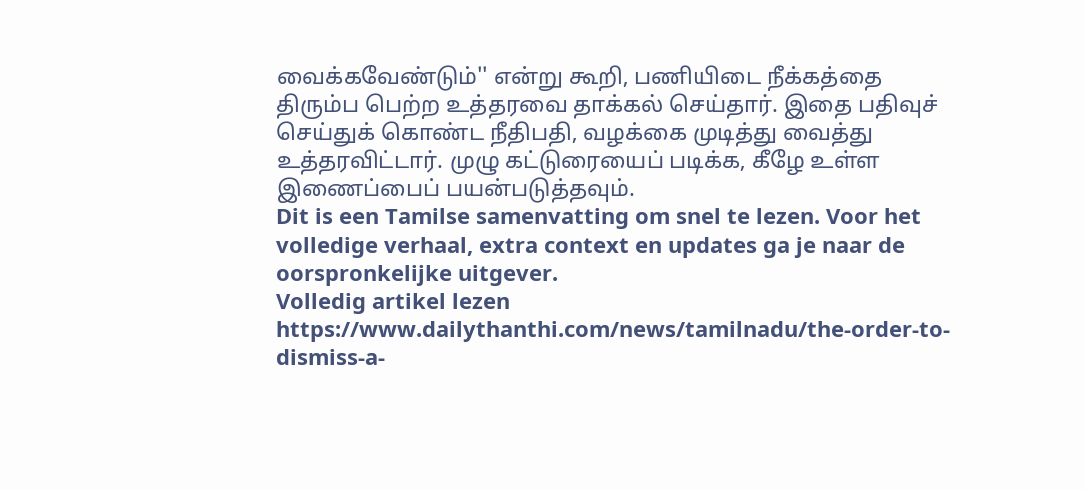வைக்கவேண்டும்'' என்று கூறி, பணியிடை நீக்கத்தை திரும்ப பெற்ற உத்தரவை தாக்கல் செய்தார். இதை பதிவுச் செய்துக் கொண்ட நீதிபதி, வழக்கை முடித்து வைத்து உத்தரவிட்டார். முழு கட்டுரையைப் படிக்க, கீழே உள்ள இணைப்பைப் பயன்படுத்தவும்.
Dit is een Tamilse samenvatting om snel te lezen. Voor het volledige verhaal, extra context en updates ga je naar de oorspronkelijke uitgever.
Volledig artikel lezen
https://www.dailythanthi.com/news/tamilnadu/the-order-to-dismiss-a-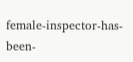female-inspector-has-been-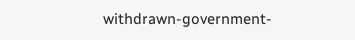withdrawn-government-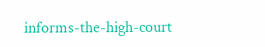informs-the-high-court